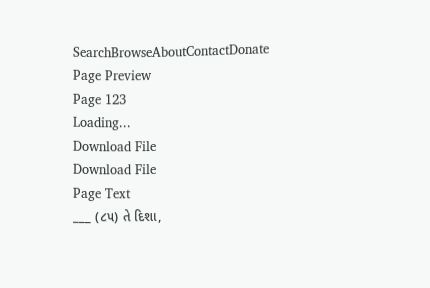SearchBrowseAboutContactDonate
Page Preview
Page 123
Loading...
Download File
Download File
Page Text
___ (૮૫) તે દિશા,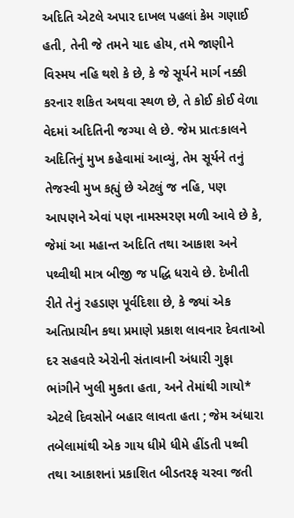અદિતિ એટલે અપાર દાખલ પહલાં કેમ ગણાઈ હતી, તેની જે તમને યાદ હોય, તમે જાણીને વિસ્મય નહિ થશે કે છે, કે જે સૂર્યને માર્ગ નક્કી કરનાર શકિત અથવા સ્થળ છે, તે કોઈ કોઈ વેળા વેદમાં અદિતિની જગ્યા લે છે. જેમ પ્રાતઃકાલને અદિતિનું મુખ કહેવામાં આવ્યું, તેમ સૂર્યને તનું તેજસ્વી મુખ કહ્યું છે એટલું જ નહિ, પણ આપણને એવાં પણ નામસ્મરણ મળી આવે છે કે, જેમાં આ મહાન્ત અદિતિ તથા આકાશ અને પથ્વીથી માત્ર બીજી જ પદ્ધિ ધરાવે છે. દેખીતી રીતે તેનું રહડાણ પૂર્વદિશા છે, કે જ્યાં એક અતિપ્રાચીન કથા પ્રમાણે પ્રકાશ લાવનાર દેવતાઓ દર સહવારે એરોની સંતાવાની અંધારી ગુફા ભાંગીને ખુલી મુકતા હતા, અને તેમાંથી ગાયો* એટલે દિવસોને બહાર લાવતા હતા ; જેમ અંધારા તબેલામાંથી એક ગાય ધીમે ધીમે હીંડતી પથ્વી તથા આકાશનાં પ્રકાશિત બીડતરફ ચરવા જતી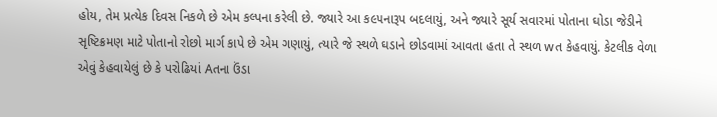હોય, તેમ પ્રત્યેક દિવસ નિકળે છે એમ કલ્પના કરેલી છે. જ્યારે આ ક૯૫નારૂપ બદલાયું, અને જ્યારે સૂર્ય સવારમાં પોતાના ઘોડા જેડીને સૃષ્ટિક્રમણ માટે પોતાનો રોછો માર્ગ કાપે છે એમ ગણાયું, ત્યારે જે સ્થળે ઘડાને છોડવામાં આવતા હતા તે સ્થળ wત કેહવાયું. કેટલીક વેળા એવું કેહવાયેલું છે કે પરોઢિયાં Aતના ઉંડા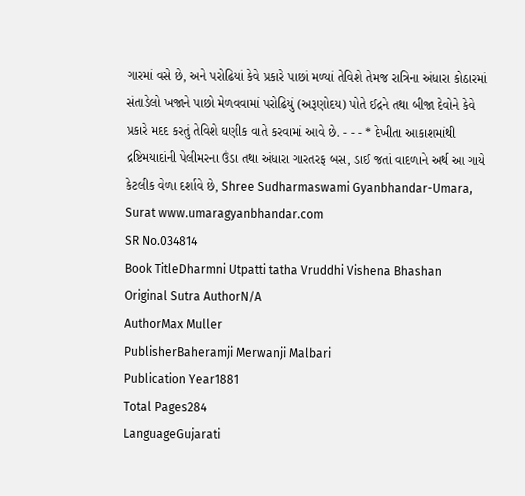ગારમાં વસે છે, અને પરોઢિયાં કેવે પ્રકારે પાછાં મળ્યાં તેવિશે તેમજ રાત્રિના અંધારા કોઠારમાં સંતાડેલો ખજાને પાછો મેળવવામાં પરોઢિયું (અરૂણોદય) પોતે ઈદ્રને તથા બીજા દેવોને કેવે પ્રકારે મદદ કરતું તેવિશે ઘણીક વાતે કરવામાં આવે છે. - - - * દેખીતા આકાશમાંથી દ્રષ્ટિમયાદાંની પેલીમરના ઉંડા તથા અંધારા ગારતરફ બસ, ડાઈ જતાં વાદળાને અર્થ આ ગાયે કેટલીક વેળા દર્શાવે છે, Shree Sudharmaswami Gyanbhandar-Umara, Surat www.umaragyanbhandar.com
SR No.034814
Book TitleDharmni Utpatti tatha Vruddhi Vishena Bhashan
Original Sutra AuthorN/A
AuthorMax Muller
PublisherBaheramji Merwanji Malbari
Publication Year1881
Total Pages284
LanguageGujarati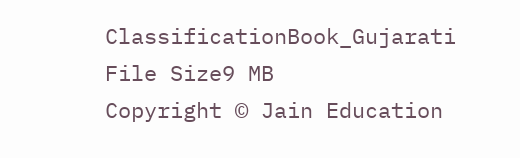ClassificationBook_Gujarati
File Size9 MB
Copyright © Jain Education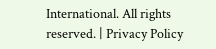International. All rights reserved. | Privacy Policy